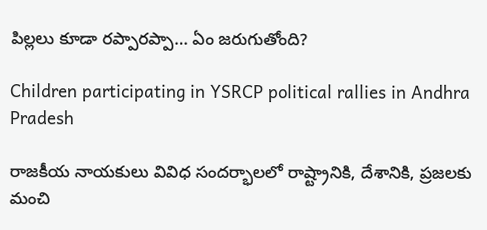పిల్లలు కూడా రప్పారప్పా… ఏం జరుగుతోంది?

Children participating in YSRCP political rallies in Andhra Pradesh

రాజకీయ నాయకులు వివిధ సందర్భాలలో రాష్ట్రానికి, దేశానికి, ప్రజలకు మంచి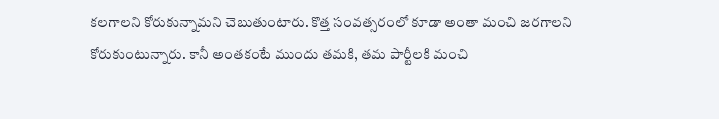కలగాలని కోరుకున్నామని చెబుతుంటారు. కొత్త సంవత్సరంలో కూడా అంతా మంచి జరగాలని కోరుకుంటున్నారు. కానీ అంతకంటే ముందు తమకి, తమ పార్టీలకి మంచి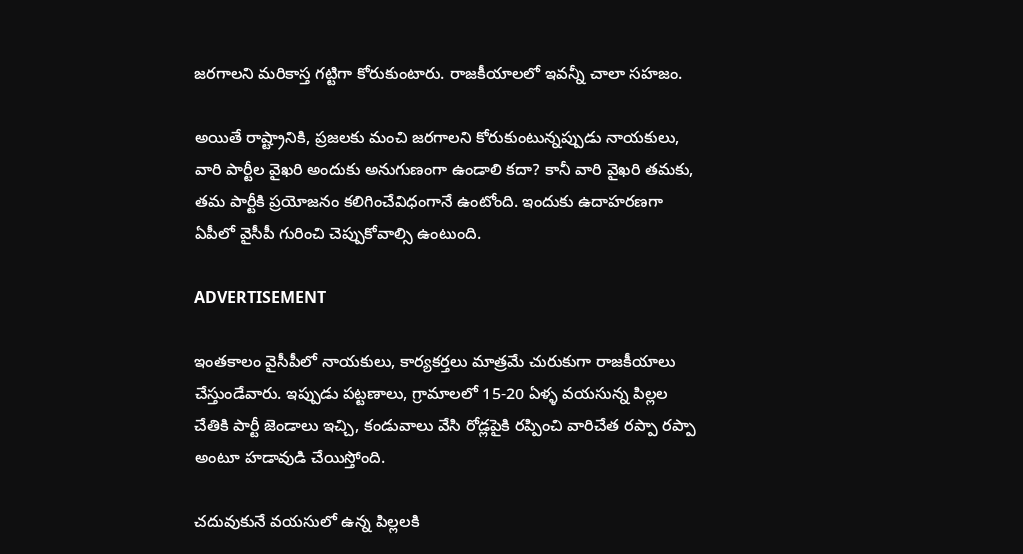జరగాలని మరికాస్త గట్టిగా కోరుకుంటారు. రాజకీయాలలో ఇవన్నీ చాలా సహజం.

అయితే రాష్ట్రానికి, ప్రజలకు మంచి జరగాలని కోరుకుంటున్నప్పుడు నాయకులు, వారి పార్టీల వైఖరి అందుకు అనుగుణంగా ఉండాలి కదా? కానీ వారి వైఖరి తమకు, తమ పార్టీకి ప్రయోజనం కలిగించేవిధంగానే ఉంటోంది. ఇందుకు ఉదాహరణగా ఏపీలో వైసీపీ గురించి చెప్పుకోవాల్సి ఉంటుంది.

ADVERTISEMENT

ఇంతకాలం వైసీపీలో నాయకులు, కార్యకర్తలు మాత్రమే చురుకుగా రాజకీయాలు చేస్తుండేవారు. ఇప్పుడు పట్టణాలు, గ్రామాలలో 15-20 ఏళ్ళ వయసున్న పిల్లల చేతికి పార్టీ జెండాలు ఇచ్చి, కండువాలు వేసి రోడ్లపైకి రప్పించి వారిచేత రప్పా రప్పా అంటూ హడావుడి చేయిస్తోంది.

చదువుకునే వయసులో ఉన్న పిల్లలకి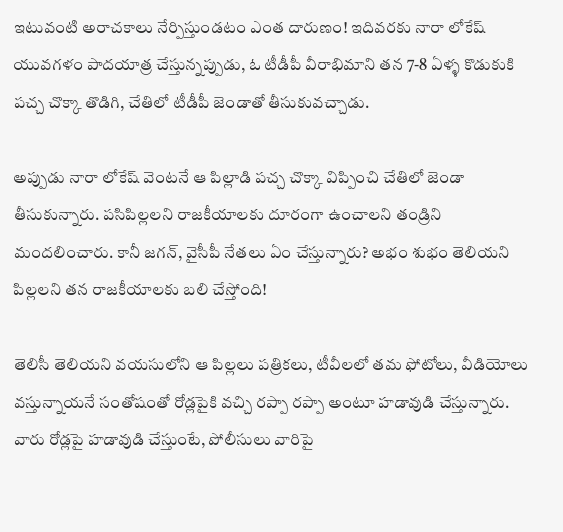ఇటువంటి అరాచకాలు నేర్పిస్తుండటం ఎంత దారుణం! ఇదివరకు నారా లోకేష్ యువగళం పాదయాత్ర చేస్తున్నప్పుడు, ఓ టీడీపీ వీరాభిమాని తన 7-8 ఏళ్ళ కొడుకుకి పచ్చ చొక్కా తొడిగి, చేతిలో టీడీపీ జెండాతో తీసుకువచ్చాడు.

అప్పుడు నారా లోకేష్ వెంటనే ఆ పిల్లాడి పచ్చ చొక్కా విప్పించి చేతిలో జెండా తీసుకున్నారు. పసిపిల్లలని రాజకీయాలకు దూరంగా ఉంచాలని తండ్రిని మందలించారు. కానీ జగన్, వైసీపీ నేతలు ఏం చేస్తున్నారు? అభం శుభం తెలియని పిల్లలని తన రాజకీయాలకు బలి చేస్తోంది!

తెలిసీ తెలియని వయసులోని ఆ పిల్లలు పత్రికలు, టీవీలలో తమ ఫోటోలు, వీడియోలు వస్తున్నాయనే సంతోషంతో రోడ్లపైకి వచ్చి రప్పా రప్పా అంటూ హడావుడి చేస్తున్నారు. వారు రోడ్లపై హడావుడి చేస్తుంటే, పోలీసులు వారిపై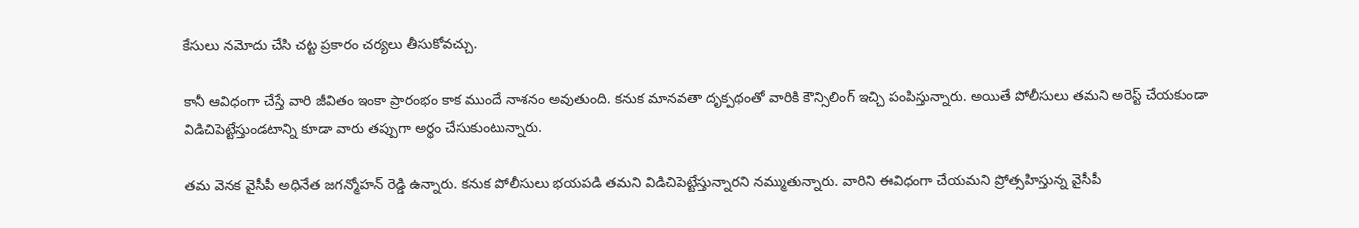కేసులు నమోదు చేసి చట్ట ప్రకారం చర్యలు తీసుకోవచ్చు.

కానీ ఆవిధంగా చేస్తే వారి జీవితం ఇంకా ప్రారంభం కాక ముందే నాశనం అవుతుంది. కనుక మానవతా దృక్పథంతో వారికి కౌన్సిలింగ్ ఇచ్చి పంపిస్తున్నారు. అయితే పోలీసులు తమని అరెస్ట్ చేయకుండా విడిచిపెట్టేస్తుండటాన్ని కూడా వారు తప్పుగా అర్థం చేసుకుంటున్నారు.

తమ వెనక వైసీపీ అధినేత జగన్మోహన్ రెడ్డి ఉన్నారు. కనుక పోలీసులు భయపడి తమని విడిచిపెట్టేస్తున్నారని నమ్ముతున్నారు. వారిని ఈవిధంగా చేయమని ప్రోత్సహిస్తున్న వైసీపీ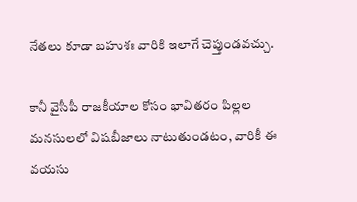నేతలు కూడా బహుశః వారికి ఇలాగే చెప్తుండవచ్చు.

కానీ వైసీపీ రాజకీయాల కోసం భావితరం పిల్లల మనసులలో విషబీజాలు నాటుతుండటం, వారికీ ఈ వయసు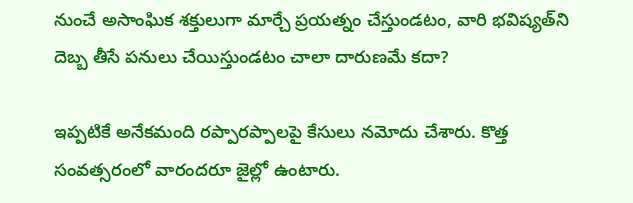నుంచే అసాంఘిక శక్తులుగా మార్చే ప్రయత్నం చేస్తుండటం, వారి భవిష్యత్‌ని దెబ్బ తీసే పనులు చేయిస్తుండటం చాలా దారుణమే కదా?

ఇప్పటికే అనేకమంది రప్పారప్పాలపై కేసులు నమోదు చేశారు. కొత్త సంవత్సరంలో వారందరూ జైల్లో ఉంటారు.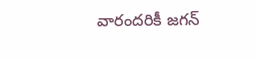వారందరికీ జగన్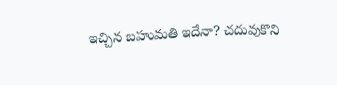ఇచ్చిన బహుమతి ఇదేనా? చదువుకొని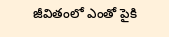జీవితంలో ఎంతో పైకి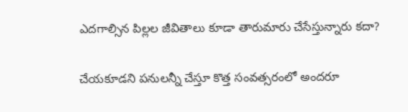ఎదగాల్సిన పిల్లల జీవితాలు కూడా తారుమారు చేసేస్తున్నారు కదా?

చేయకూడని పనులన్నీ చేస్తూ కొత్త సంవత్సరంలో అందరూ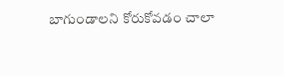బాగుండాలని కోరుకోవడం చాలా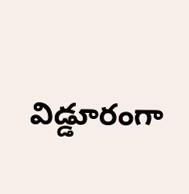విడ్డూరంగా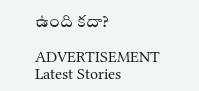ఉంది కదా?

ADVERTISEMENT
Latest Stories